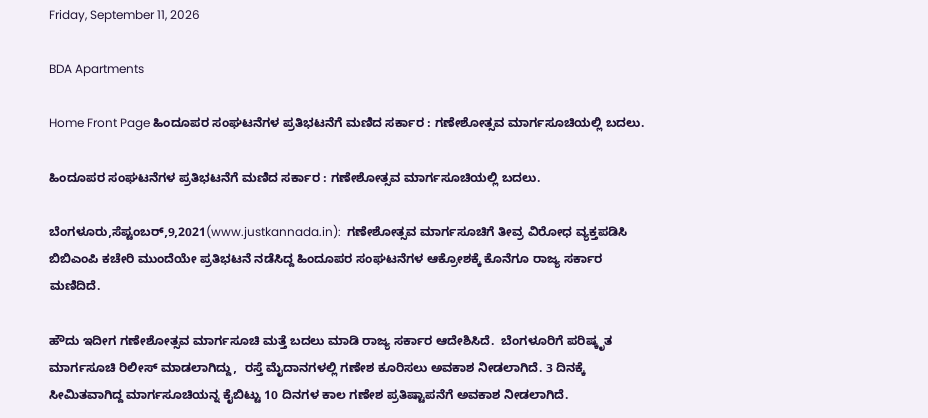Friday, September 11, 2026

BDA Apartments

Home Front Page ಹಿಂದೂಪರ ಸಂಘಟನೆಗಳ ಪ್ರತಿಭಟನೆಗೆ ಮಣಿದ ಸರ್ಕಾರ : ಗಣೇಶೋತ್ಸವ ಮಾರ್ಗಸೂಚಿಯಲ್ಲಿ ಬದಲು.

ಹಿಂದೂಪರ ಸಂಘಟನೆಗಳ ಪ್ರತಿಭಟನೆಗೆ ಮಣಿದ ಸರ್ಕಾರ : ಗಣೇಶೋತ್ಸವ ಮಾರ್ಗಸೂಚಿಯಲ್ಲಿ ಬದಲು.

ಬೆಂಗಳೂರು,ಸೆಪ್ಟಂಬರ್,9,2021(www.justkannada.in):  ಗಣೇಶೋತ್ಸವ ಮಾರ್ಗಸೂಚಿಗೆ ತೀವ್ರ ವಿರೋಧ ವ್ಯಕ್ತಪಡಿಸಿ ಬಿಬಿಎಂಪಿ ಕಚೇರಿ ಮುಂದೆಯೇ ಪ್ರತಿಭಟನೆ ನಡೆಸಿದ್ದ ಹಿಂದೂಪರ ಸಂಘಟನೆಗಳ ಆಕ್ರೋಶಕ್ಕೆ ಕೊನೆಗೂ ರಾಜ್ಯ ಸರ್ಕಾರ ಮಣಿದಿದೆ.

ಹೌದು ಇದೀಗ ಗಣೇಶೋತ್ಸವ ಮಾರ್ಗಸೂಚಿ ಮತ್ತೆ ಬದಲು ಮಾಡಿ ರಾಜ್ಯ ಸರ್ಕಾರ ಆದೇಶಿಸಿದೆ.  ಬೆಂಗಳೂರಿಗೆ ಪರಿಷ್ಕೃತ ಮಾರ್ಗಸೂಚಿ ರಿಲೀಸ್ ಮಾಡಲಾಗಿದ್ದು,  ರಸ್ತೆ ಮೈದಾನಗಳಲ್ಲಿ ಗಣೇಶ ಕೂರಿಸಲು ಅವಕಾಶ ನೀಡಲಾಗಿದೆ. 3 ದಿನಕ್ಕೆ ಸೀಮಿತವಾಗಿದ್ದ ಮಾರ್ಗಸೂಚಿಯನ್ನ ಕೈಬಿಟ್ಟು 10 ದಿನಗಳ ಕಾಲ ಗಣೇಶ ಪ್ರತಿಷ್ಟಾಪನೆಗೆ ಅವಕಾಶ ನೀಡಲಾಗಿದೆ.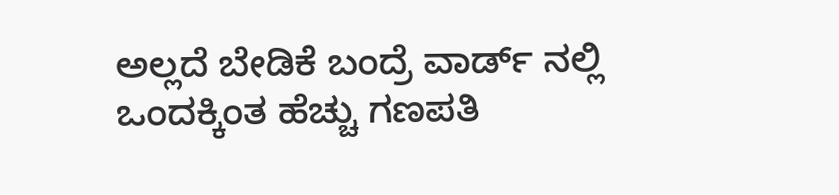ಅಲ್ಲದೆ ಬೇಡಿಕೆ ಬಂದ್ರೆ ವಾರ್ಡ್ ನಲ್ಲಿ ಒಂದಕ್ಕಿಂತ ಹೆಚ್ಚು ಗಣಪತಿ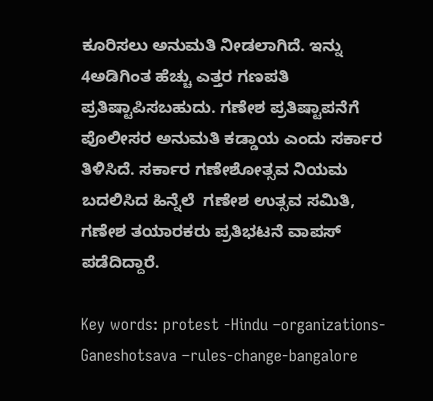ಕೂರಿಸಲು ಅನುಮತಿ ನೀಡಲಾಗಿದೆ. ಇನ್ನು 4ಅಡಿಗಿಂತ ಹೆಚ್ಚು ಎತ್ತರ ಗಣಪತಿ ಪ್ರತಿಷ್ಟಾಪಿಸಬಹುದು. ಗಣೇಶ ಪ್ರತಿಷ್ಟಾಪನೆಗೆ ಪೊಲೀಸರ ಅನುಮತಿ ಕಡ್ಡಾಯ ಎಂದು ಸರ್ಕಾರ ತಿಳಿಸಿದೆ. ಸರ್ಕಾರ ಗಣೇಶೋತ್ಸವ ನಿಯಮ ಬದಲಿಸಿದ ಹಿನ್ನೆಲೆ  ಗಣೇಶ ಉತ್ಸವ ಸಮಿತಿ, ಗಣೇಶ ತಯಾರಕರು ಪ್ರತಿಭಟನೆ ವಾಪಸ್ ಪಡೆದಿದ್ದಾರೆ.

Key words: protest -Hindu –organizations-Ganeshotsava –rules-change-bangalore